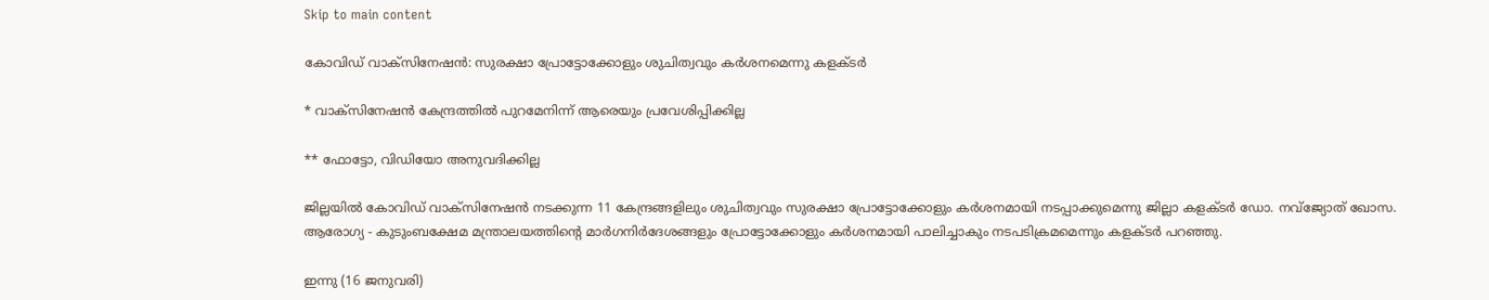Skip to main content

കോവിഡ് വാക്‌സിനേഷൻ: സുരക്ഷാ പ്രോട്ടോക്കോളും ശുചിത്വവും കർശനമെന്നു കളക്ടർ

* വാക്‌സിനേഷൻ കേന്ദ്രത്തിൽ പുറമേനിന്ന് ആരെയും പ്രവേശിപ്പിക്കില്ല

** ഫോട്ടോ, വിഡിയോ അനുവദിക്കില്ല

ജില്ലയിൽ കോവിഡ് വാക്‌സിനേഷൻ നടക്കുന്ന 11 കേന്ദ്രങ്ങളിലും ശുചിത്വവും സുരക്ഷാ പ്രോട്ടോക്കോളും കർശനമായി നടപ്പാക്കുമെന്നു ജില്ലാ കളക്ടർ ഡോ. നവ്‌ജ്യോത് ഖോസ. ആരോഗ്യ - കുടുംബക്ഷേമ മന്ത്രാലയത്തിന്റെ മാർഗനിർദേശങ്ങളും പ്രോട്ടോക്കോളും കർശനമായി പാലിച്ചാകും നടപടിക്രമമെന്നും കളക്ടർ പറഞ്ഞു.

ഇന്നു (16 ജനുവരി)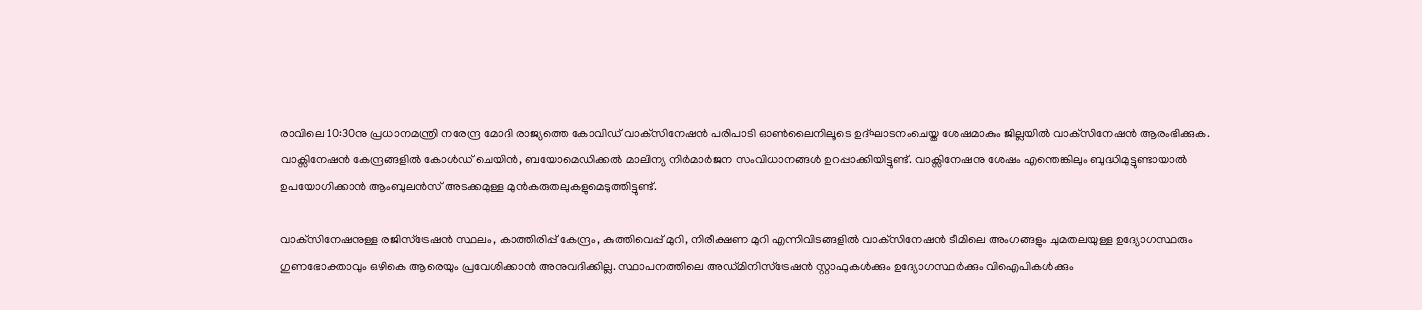രാവിലെ 10:30നു പ്രധാനമന്ത്രി നരേന്ദ്ര മോദി രാജ്യത്തെ കോവിഡ് വാക്‌സിനേഷൻ പരിപാടി ഓൺലൈനിലൂടെ ഉദ്ഘാടനംചെയ്ത ശേഷമാകും ജില്ലയിൽ വാക്‌സിനേഷൻ ആരംഭിക്കുക. വാക്സിനേഷൻ കേന്ദ്രങ്ങളിൽ കോൾഡ് ചെയിൻ, ബയോമെഡിക്കൽ മാലിന്യ നിർമാർജന സംവിധാനങ്ങൾ ഉറപ്പാക്കിയിട്ടുണ്ട്. വാക്സിനേഷനു ശേഷം എന്തെങ്കിലും ബുദ്ധിമുട്ടുണ്ടായാൽ ഉപയോഗിക്കാൻ ആംബുലൻസ് അടക്കമുള്ള മുൻകരുതലുകളുമെടുത്തിട്ടുണ്ട്.

വാക്‌സിനേഷനുള്ള രജിസ്‌ട്രേഷൻ സ്ഥലം, കാത്തിരിപ്പ് കേന്ദ്രം, കുത്തിവെപ്പ് മുറി, നിരീക്ഷണ മുറി എന്നിവിടങ്ങളിൽ വാക്‌സിനേഷൻ ടീമിലെ അംഗങ്ങളും ചുമതലയുള്ള ഉദ്യോഗസ്ഥരും ഗുണഭോക്താവും ഒഴികെ ആരെയും പ്രവേശിക്കാൻ അനുവദിക്കില്ല. സ്ഥാപനത്തിലെ അഡ്മിനിസ്‌ട്രേഷൻ സ്റ്റാഫുകൾക്കും ഉദ്യോഗസ്ഥർക്കും വിഐപികൾക്കും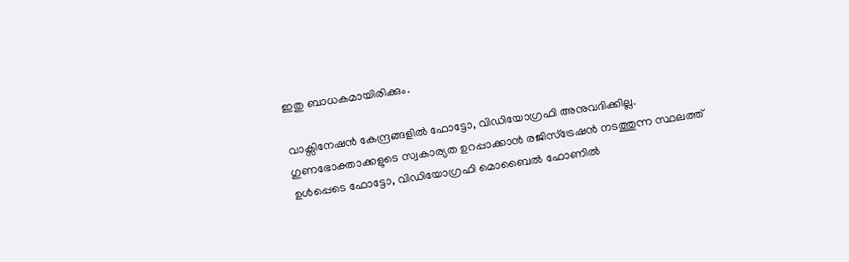ഇതു ബാധകമായിരിക്കും.

വാക്സിനേഷൻ കേന്ദ്രങ്ങളിൽ ഫോട്ടോ, വിഡിയോഗ്രഫി അനുവദിക്കില്ല. ഗുണഭോക്താക്കളുടെ സ്വകാര്യത ഉറപ്പാക്കാൻ രജിസ്‌ട്രേഷൻ നടത്തുന്ന സ്ഥലത്ത് ഉൾപ്പെടെ ഫോട്ടോ, വിഡിയോഗ്രഫി മൊബൈൽ ഫോണിൽ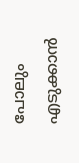പോലും എടുക്കാൻ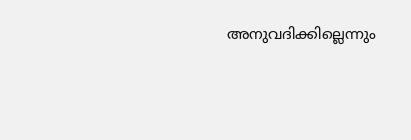അനുവദിക്കില്ലെന്നും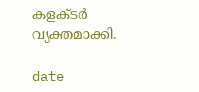കളക്ടർ വ്യക്തമാക്കി.

date